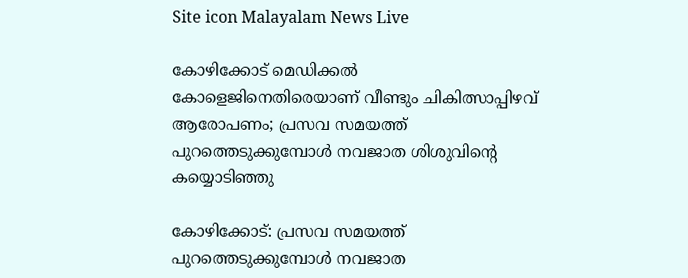Site icon Malayalam News Live

കോഴിക്കോട് മെഡിക്കല്‍ കോളെജിനെതിരെയാണ് വീണ്ടും ചികിത്സാപ്പിഴവ് ആരോപണം; പ്രസവ സമയത്ത് പുറത്തെടുക്കുമ്പോള്‍ നവജാത ശിശുവിന്റെ കയ്യൊടിഞ്ഞു

കോഴിക്കോട്: പ്രസവ സമയത്ത് പുറത്തെടുക്കുമ്പോള്‍ നവജാത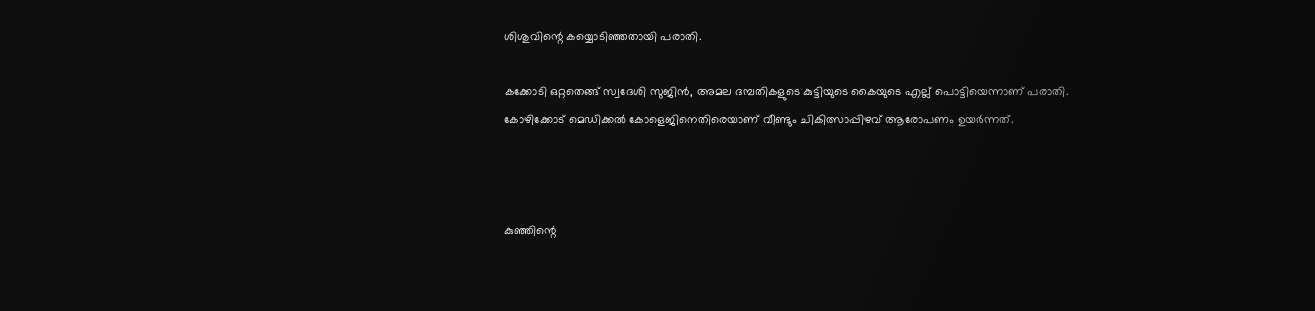ശിശുവിന്റെ കയ്യൊടിഞ്ഞതായി പരാതി.

കക്കോടി ഒറ്റതെങ്ങ് സ്വദേശി സുജിന്‍, അമല ദമ്പതികളുടെ കുട്ടിയുടെ കൈയുടെ എല്ല് പൊട്ടിയെന്നാണ് പരാതി. കോഴിക്കോട് മെഡിക്കല്‍ കോളെജിനെതിരെയാണ് വീണ്ടും ചികിത്സാപ്പിഴവ് ആരോപണം ഉയര്‍ന്നത്.



കുഞ്ഞിന്റെ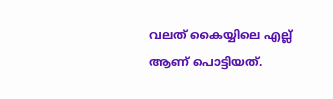വലത് കൈയ്യിലെ എല്ല് ആണ് പൊട്ടിയത്.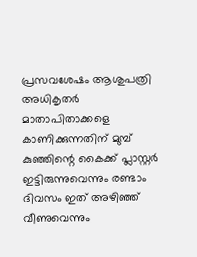പ്രസവശേഷം ആശുപത്രി അധികൃതര്‍ മാതാപിതാക്കളെ കാണിക്കുന്നതിന് മുമ്പ് കുഞ്ഞിന്റെ കൈക്ക് പ്ലാസ്റ്റര്‍ ഇട്ടിരുന്നുവെന്നും രണ്ടാം ദിവസം ഇത് അഴിഞ്ഞ് വീണുവെന്നും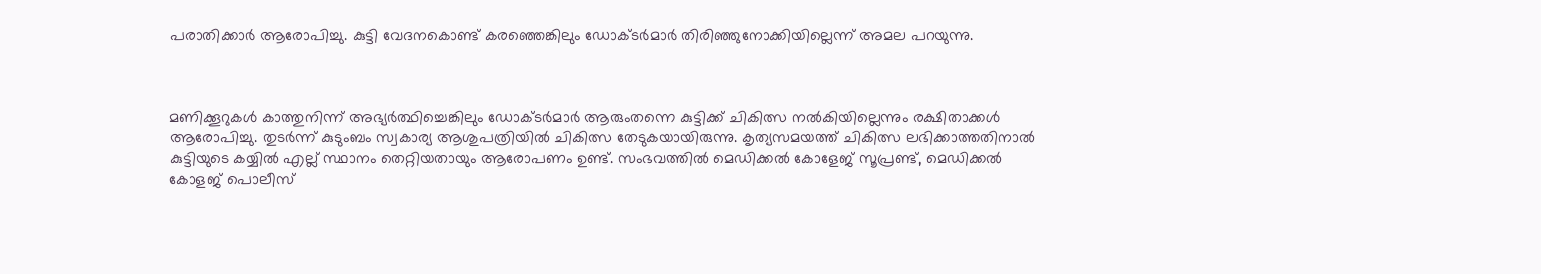പരാതിക്കാര്‍ ആരോപിച്ചു. കുട്ടി വേദനകൊണ്ട് കരഞ്ഞെങ്കിലും ഡോക്ടര്‍മാര്‍ തിരിഞ്ഞുനോക്കിയില്ലെന്ന് അമല പറയുന്നു.



മണിക്കൂറുകള്‍ കാത്തുനിന്ന് അഭ്യര്‍ത്ഥിച്ചെങ്കിലും ഡോക്ടര്‍മാര്‍ ആരുംതന്നെ കുട്ടിക്ക് ചികിത്സ നല്‍കിയില്ലെന്നും രക്ഷിതാക്കള്‍ ആരോപിച്ചു. തുടര്‍ന്ന് കുടുംബം സ്വകാര്യ ആശുപത്രിയില്‍ ചികിത്സ തേടുകയായിരുന്നു. കൃത്യസമയത്ത് ചികിത്സ ലഭിക്കാത്തതിനാല്‍ കുട്ടിയുടെ കയ്യില്‍ എല്ല് സ്ഥാനം തെറ്റിയതായും ആരോപണം ഉണ്ട്. സംഭവത്തില്‍ മെഡിക്കല്‍ കോളേജ് സൂപ്രണ്ട്, മെഡിക്കല്‍ കോളജ് പൊലീസ്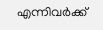എന്നിവര്‍ക്ക്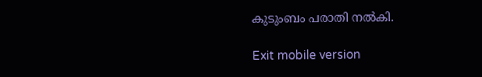കുടുംബം പരാതി നല്‍കി.

Exit mobile version